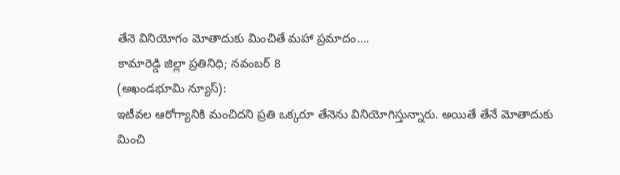తేనె వినియోగం మోతాదుకు మించితే మహా ప్రమాదం….
కామారెడ్డి జిల్లా ప్రతినిధి; నవంబర్ 8
(అఖండభూమి న్యూస్):
ఇటీవల ఆరోగ్యానికి మంచిదని ప్రతి ఒక్కరూ తేనెను వినియోగిస్తున్నారు. అయితే తేనే మోతాదుకు మించి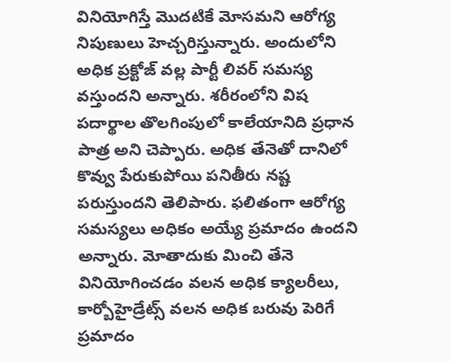వినియోగిస్తే మొదటికే మోసమని ఆరోగ్య నిపుణులు హెచ్చరిస్తున్నారు. అందులోని అధిక ప్రక్టోజ్ వల్ల పార్టీ లివర్ సమస్య వస్తుందని అన్నారు. శరీరంలోని విష పదార్థాల తొలగింపులో కాలేయానిది ప్రధాన పాత్ర అని చెప్పారు. అధిక తేనెతో దానిలో కొవ్వు పేరుకుపోయి పనితీరు నష్ట పరుస్తుందని తెలిపారు. ఫలితంగా ఆరోగ్య సమస్యలు అధికం అయ్యే ప్రమాదం ఉందని అన్నారు. మోతాదుకు మించి తేనె వినియోగించడం వలన అధిక క్యాలరీలు, కార్బోహైడ్రేట్స్ వలన అధిక బరువు పెరిగే ప్రమాదం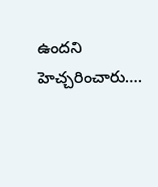ఉందని హెచ్చరించారు….